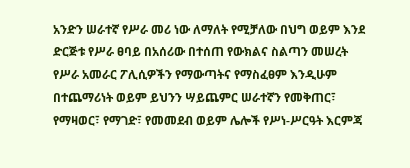አንድን ሠራተኛ የሥራ መሪ ነው ለማለት የሚቻለው በህግ ወይም እንደ ድርጅቱ የሥራ ፀባይ በአሰሪው በተሰጠ የውክልና ስልጣን መሠረት የሥራ አመራር ፖሊሲዎችን የማውጣትና የማስፈፀም እንዲሁም በተጨማሪነት ወይም ይህንን ሣይጨምር ሠራተኛን የመቅጠር፣ የማዛወር፣ የማገድ፣ የመመደብ ወይም ሌሎች የሥነ-ሥርዓት እርምጃ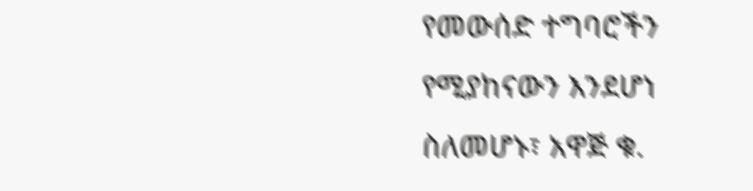የመውሰድ ተግባሮችን የሚያከናውን እንደሆነ ስለመሆኑ፣ አዋጅ ቁ.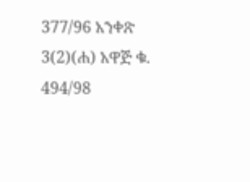377/96 አንቀጽ 3(2)(ሐ) አዋጅ ቁ. 494/98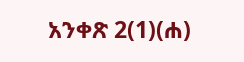አንቀጽ 2(1)(ሐ)